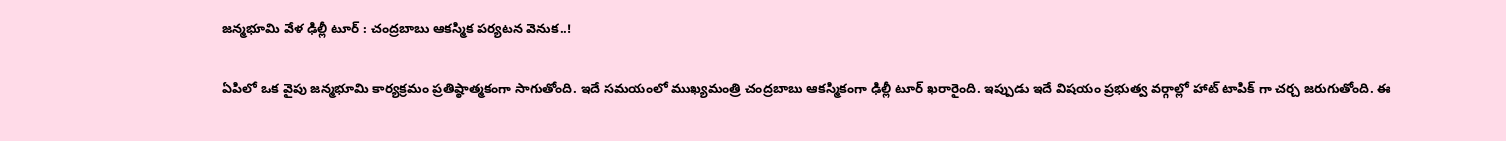జ‌న్మ‌భూమి వేళ ఢిల్లీ టూర్ : చ‌ంద్ర‌బాబు ఆక‌స్మ‌ిక ప‌ర్య‌ట‌న వెనుక‌..!

ఏపిలో ఒక వైపు జ‌న్మ‌భూమి కార్య‌క్ర‌మం ప్ర‌తిష్ఠాత్మ‌కంగా సాగుతోంది. ఇదే స‌మ‌యంలో ముఖ్య‌మంత్రి చంద్ర‌బాబు ఆక‌స్మికంగా ఢిల్లీ టూర్ ఖ‌రారైంది. ఇప్పుడు ఇదే విష‌యం ప్ర‌భుత్వ వ‌ర్గాల్లో హాట్ టాపిక్ గా చ‌ర్చ జ‌రుగుతోంది. ఈ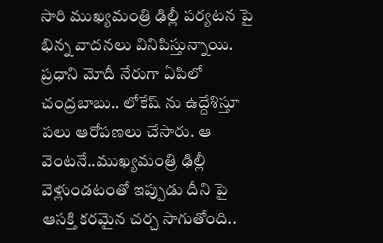సారి ముఖ్య‌మంత్రి ఢిల్లీ ప‌ర్య‌ట‌న పై భిన్న వాద‌న‌లు వినిపిస్తున్నాయి. ప్ర‌ధాని మోదీ నేరుగా ఏపిలో చంద్ర‌బాబు.. లోకేష్ ను ఉద్దేశిస్తూ ప‌లు ఆరోప‌ణ‌లు చేసారు. ఆ వెంట‌నే..ముఖ్య‌మంత్రి ఢిల్లీ వెళ్లుండ‌టంతో ఇప్పుడు దీని పై ఆస‌క్తి క‌ర‌మైన చ‌ర్చ సాగుతోంది..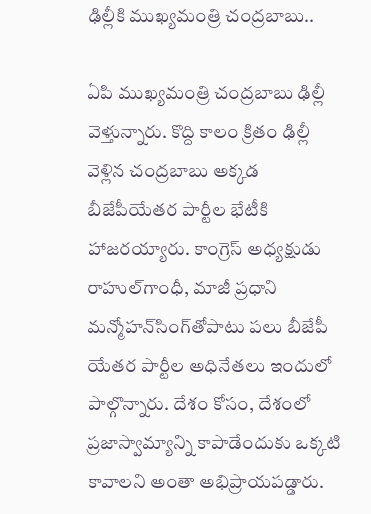ఢిల్లీకి ముఖ్య‌మంత్రి చంద్ర‌బాబు..

ఏపి ముఖ్య‌మంత్రి చంద్ర‌బాబు ఢిల్లీ వెళ్తున్నారు. కొద్ది కాలం క్రితం ఢిల్లీ వెళ్లిన చంద్ర‌బాబు అక్క‌డ బీజేపీయేతర పార్టీల భేటీకి హాజ‌ర‌య్యారు. కాంగ్రెస్‌ అధ్యక్షుడు రాహుల్‌గాంధీ, మాజీ ప్రధాని మన్మోహన్‌సింగ్‌తోపాటు పలు బీజేపీ యేతర పార్టీల అధినేతలు ఇందులో పాల్గొన్నారు. దేశం కోసం, దేశంలో ప్రజాస్వామ్యాన్ని కాపాడేందుకు ఒక్కటి కావాలని అంతా అభిప్రాయపడ్డారు.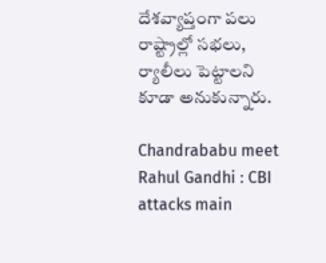దేశవ్యాప్తంగా పలు రాష్ట్రాల్లో సభలు, ర్యాలీలు పెట్టాలని కూడా అనుకున్నారు.

Chandrababu meet Rahul Gandhi : CBI attacks main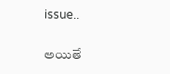issue..

అయితే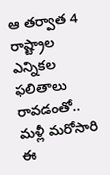ఆ తర్వాత 4 రాష్ట్రాల ఎన్నికల ఫలితాలు రావడంతో.. మళ్లీ మరోసారి ఈ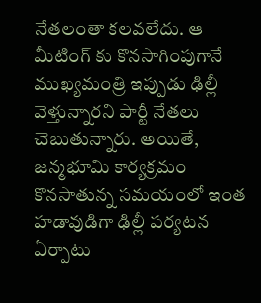నేతలంతా కలవలేదు. ఆ మీటింగ్ కు కొన‌సాగింపుగానే ముఖ్య‌మంత్రి ఇప్పుడు ఢిల్లీ వెళ్తున్నార‌ని పార్టీ నేత‌లు చెబుతున్నారు. అయితే, జ‌న్మ‌భూమి కార్య‌క్ర‌మం కొన‌సాతున్న స‌మ‌యంలో ఇంత హ‌డావుడిగా ఢిల్లీ ప‌ర్య‌ట‌న ఏర్పాటు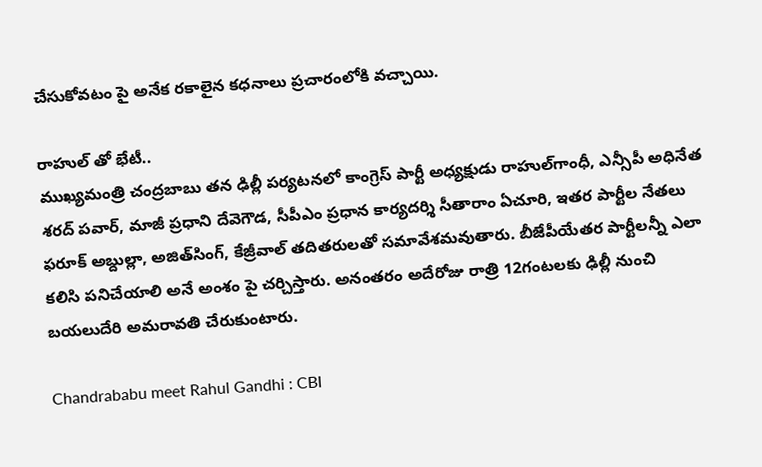చేసుకోవ‌టం పై అనేక ర‌కాలైన క‌ధ‌నాలు ప్ర‌చారంలోకి వ‌చ్చాయి.

రాహుల్ తో భేటీ..
ముఖ్య‌మంత్రి చంద్ర‌బాబు త‌న ఢిల్లీ ప‌ర్య‌ట‌న‌లో కాంగ్రెస్‌ పార్టీ అధ్యక్షుడు రాహుల్‌గాంధీ, ఎన్సీపీ అధినేత శరద్ పవార్‌, మాజీ ప్రధాని దేవెగౌడ, సీపీఎం ప్రధాన కార్యదర్శి సీతారాం ఏచూరి, ఇతర పార్టీల నేతలు ఫరూక్‌ అబ్దుల్లా, అజిత్‌సింగ్‌, కేజ్రీవాల్‌ తదితరులతో సమావేశమవుతారు. బీజేపీయేతర పార్టీలన్నీ ఎలా కలిసి పనిచేయాలి అనే అంశం పై చర్చిస్తారు. అనంతరం అదేరోజు రాత్రి 12గంటలకు ఢిల్లీ నుంచి బయలుదేరి అమరావతి చేరుకుంటారు.

Chandrababu meet Rahul Gandhi : CBI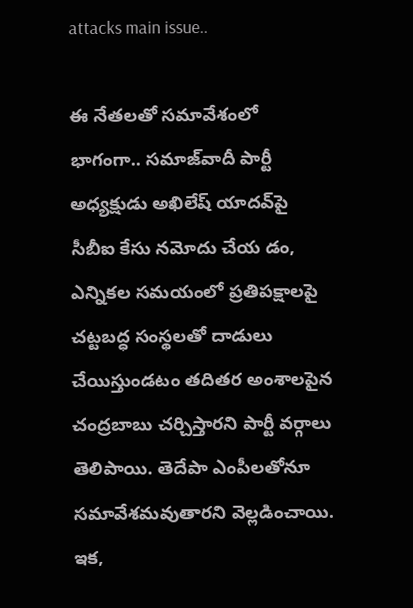attacks main issue..

ఈ నేత‌ల‌తో స‌మావేశంలో భాగంగా.. సమాజ్‌వాదీ పార్టీ అధ్యక్షుడు అఖిలేష్‌ యాదవ్‌పై సీబీఐ కేసు నమోదు చేయ డం, ఎన్నికల సమయంలో ప్రతిపక్షాలపై చట్టబద్ధ సంస్థలతో దాడులు చేయిస్తుండటం తదితర అంశాలపైన చంద్రబాబు చర్చిస్తారని పార్టీ వర్గాలు తెలిపాయి. తెదేపా ఎంపీలతోనూ సమావేశమవుతారని వెల్లడించాయి. ఇక‌,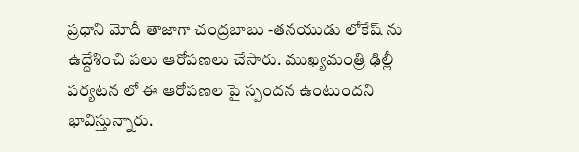ప్ర‌ధాని మోదీ తాజాగా చంద్ర‌బాబు -తన‌యుడు లోకేష్ ను ఉద్దేశించి ప‌లు ఆరోప‌ణ‌లు చేసారు. ముఖ్య‌మంత్రి ఢిల్లీ ప‌ర్య‌ట‌న లో ఈ ఆరోప‌ణ‌ల పై స్పంద‌న ఉంటుంద‌ని భావిస్తున్నారు.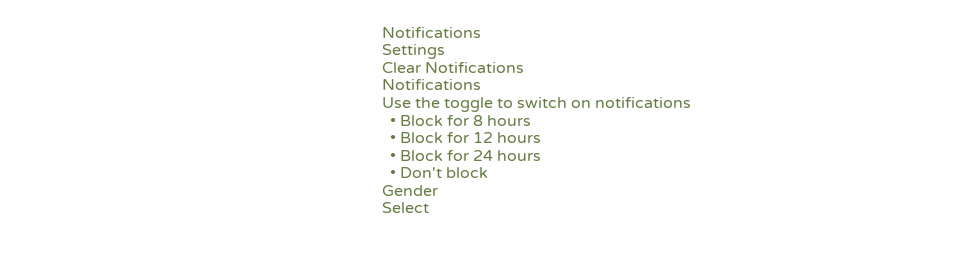Notifications
Settings
Clear Notifications
Notifications
Use the toggle to switch on notifications
  • Block for 8 hours
  • Block for 12 hours
  • Block for 24 hours
  • Don't block
Gender
Select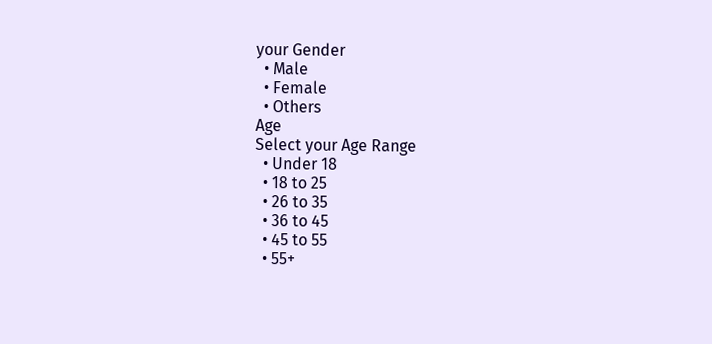your Gender
  • Male
  • Female
  • Others
Age
Select your Age Range
  • Under 18
  • 18 to 25
  • 26 to 35
  • 36 to 45
  • 45 to 55
  • 55+